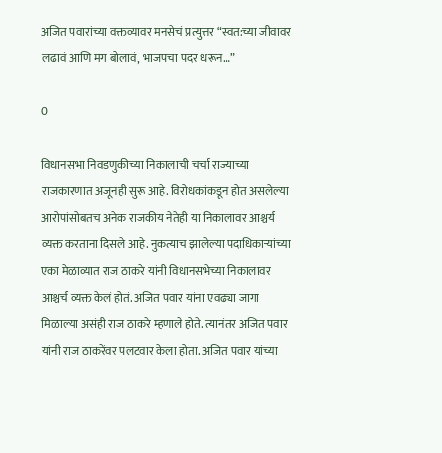अजित पवारांच्या वक्तव्यावर मनसेचं प्रत्युत्तर “स्वत:च्या जीवावर लढावं आणि मग बोलावं, भाजपचा पदर धरून…”

0

विधानसभा निवडणुकीच्या निकालाची चर्चा राज्याच्या राजकारणात अजूनही सुरू आहे. विरोधकांकडून होत असलेल्या आरोपांसोबतच अनेक राजकीय नेतेही या निकालावर आश्चर्य व्यक्त करताना दिसले आहे. नुकत्याच झालेल्या पदाधिकाऱ्यांच्या एका मेळाव्यात राज ठाकरे यांनी विधानसभेच्या निकालावर आश्चर्च व्यक्त केलं होतं. अजित पवार यांना एवढ्या जागा मिळाल्या असंही राज ठाकरे म्हणाले होते. त्यानंतर अजित पवार यांनी राज ठाकरेंवर पलटवार केला होता. अजित पवार यांच्या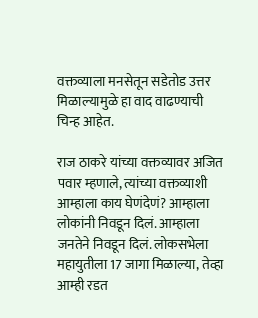वक्तव्याला मनसेतून सडेतोड उत्तर मिळाल्यामुळे हा वाद वाढण्याची चिन्ह आहेत.

राज ठाकरे यांच्या वक्तव्यावर अजित पवार म्हणाले, त्यांच्या वक्तव्याशी आम्हाला काय घेणंदेणं? आम्हाला लोकांनी निवडून दिलं. आम्हाला जनतेने निवडून दिलं. लोकसभेला महायुतीला 17 जागा मिळाल्या, तेव्हा आम्ही रडत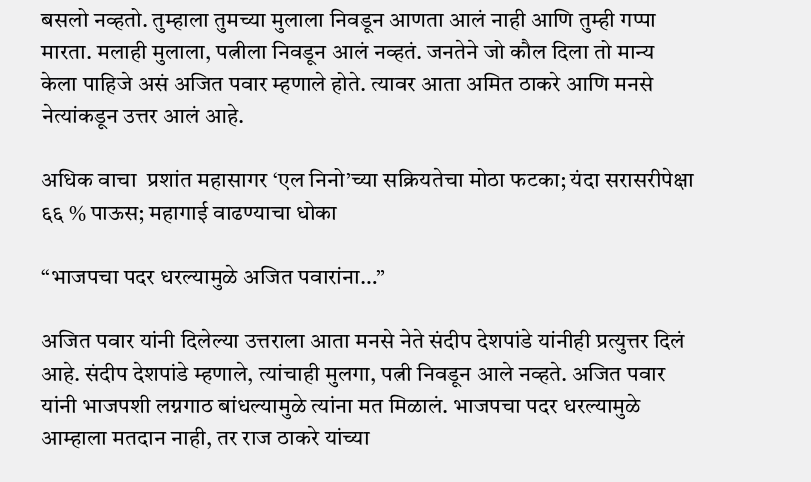बसलो नव्हतो. तुम्हाला तुमच्या मुलाला निवडून आणता आलं नाही आणि तुम्ही गप्पा मारता. मलाही मुलाला, पत्नीला निवडून आलं नव्हतं. जनतेने जो कौल दिला तो मान्य केला पाहिजे असं अजित पवार म्हणाले होते. त्यावर आता अमित ठाकरे आणि मनसे नेत्यांकडून उत्तर आलं आहे.

अधिक वाचा  प्रशांत महासागर ‘एल निनो’च्या सक्रियतेचा मोठा फटका; यंदा सरासरीपेक्षा ६६ % पाऊस; महागाई वाढण्याचा धोका

“भाजपचा पदर धरल्यामुळे अजित पवारांना…”

अजित पवार यांनी दिलेल्या उत्तराला आता मनसे नेते संदीप देशपांडे यांनीही प्रत्युत्तर दिलं आहे. संदीप देशपांडे म्हणाले, त्यांचाही मुलगा, पत्नी निवडून आले नव्हते. अजित पवार यांनी भाजपशी लग्नगाठ बांधल्यामुळे त्यांना मत मिळालं. भाजपचा पदर धरल्यामुळे आम्हाला मतदान नाही, तर राज ठाकरे यांच्या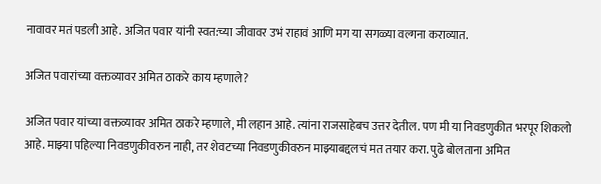नावावर मतं पडली आहे. अजित पवार यांनी स्वत:च्या जीवावर उभं राहावं आणि मग या सगळ्या वल्गना कराव्यात.

अजित पवारांच्या वक्तव्यावर अमित ठाकरे काय म्हणाले?

अजित पवार यांच्या वक्तव्यावर अमित ठाकरे म्हणाले, मी लहान आहे. त्यांना राजसाहेबच उत्तर देतील. पण मी या निवडणुकीत भरपूर शिकलो आहे. माझ्या पहिल्या निवडणुकीवरुन नाही, तर शेवटच्या निवडणुकीवरुन माझ्याबद्दलचं मत तयार करा. पुढे बोलताना अमित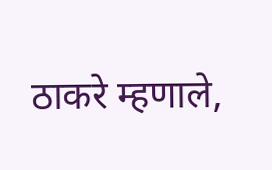ठाकरे म्हणाले,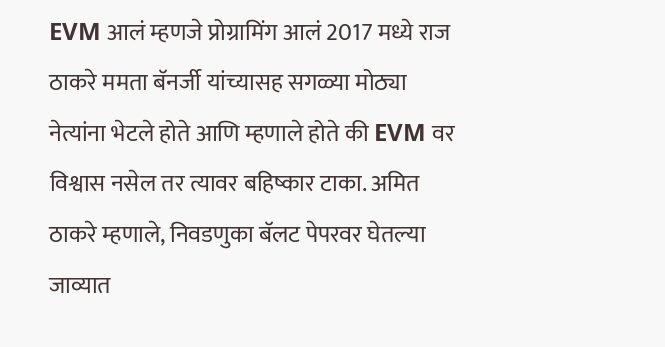EVM आलं म्हणजे प्रोग्रामिंग आलं 2017 मध्ये राज ठाकरे ममता बॅनर्जी यांच्यासह सगळ्या मोठ्या नेत्यांना भेटले होते आणि म्हणाले होते की EVM वर विश्वास नसेल तर त्यावर बहिष्कार टाका. अमित ठाकरे म्हणाले, निवडणुका बॅलट पेपरवर घेतल्या जाव्यात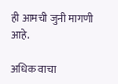ही आमची जुनी मागणी आहे.

अधिक वाचा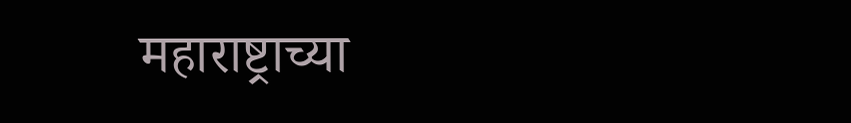महाराष्ट्राच्या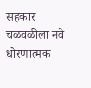सहकार चळवळीला नवे धोरणात्मक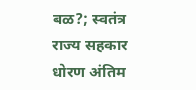बळ?; स्वतंत्र राज्य सहकार धोरण अंतिम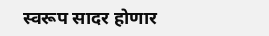स्वरूप सादर होणार